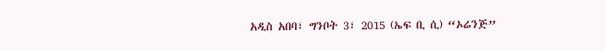አዲስ አበባ፣ ግንቦት 3፣ 2015 (ኤፍ ቢ ሲ) “ኦሬንጅ”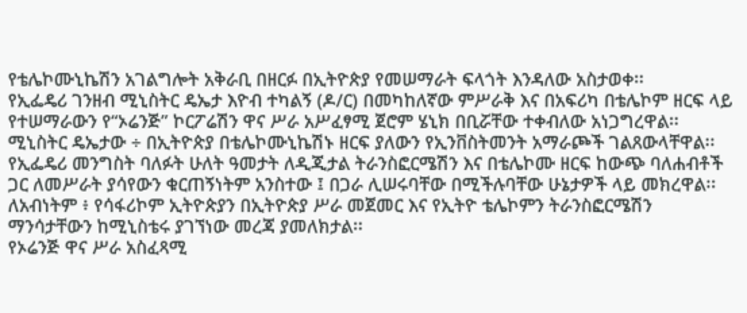የቴሌኮሙኒኬሽን አገልግሎት አቅራቢ በዘርፉ በኢትዮጵያ የመሠማራት ፍላጎት እንዳለው አስታወቀ፡፡
የኢፌዴሪ ገንዘብ ሚኒስትር ዴኤታ እዮብ ተካልኝ (ዶ/ር) በመካከለኛው ምሥራቅ እና በአፍሪካ በቴሌኮም ዘርፍ ላይ የተሠማራውን የ“ኦሬንጅ” ኮርፖሬሽን ዋና ሥራ አሥፈፃሚ ጀሮም ሄኒክ በቢሯቸው ተቀብለው አነጋግረዋል፡፡
ሚኒስትር ዴኤታው ÷ በኢትዮጵያ በቴሌኮሙኒኬሽኑ ዘርፍ ያለውን የኢንቨስትመንት አማራጮች ገልጸውላቸዋል፡፡
የኢፌዴሪ መንግስት ባለፉት ሁለት ዓመታት ለዲጂታል ትራንስፎርሜሽን እና በቴሌኮሙ ዘርፍ ከውጭ ባለሐብቶች ጋር ለመሥራት ያሳየውን ቁርጠኝነትም አንስተው ፤ በጋራ ሊሠሩባቸው በሚችሉባቸው ሁኔታዎች ላይ መክረዋል፡፡
ለአብነትም ፥ የሳፋሪኮም ኢትዮጵያን በኢትዮጵያ ሥራ መጀመር እና የኢትዮ ቴሌኮምን ትራንስፎርሜሽን ማንሳታቸውን ከሚኒስቴሩ ያገኘነው መረጃ ያመለክታል፡፡
የኦሬንጅ ዋና ሥራ አስፈጻሚ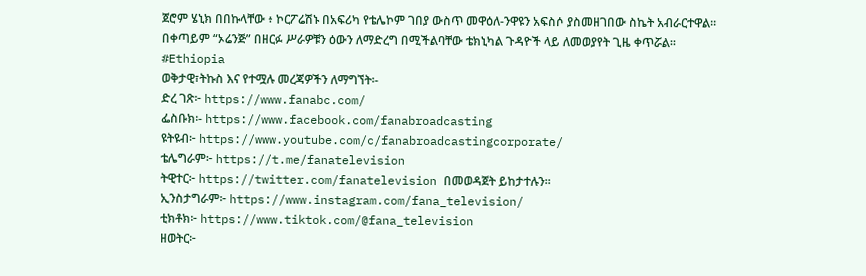ጀሮም ሄኒክ በበኩላቸው ፥ ኮርፖሬሽኑ በአፍሪካ የቴሌኮም ገበያ ውስጥ መዋዕለ-ንዋዩን አፍስሶ ያስመዘገበው ስኬት አብራርተዋል።
በቀጣይም “ኦሬንጅ” በዘርፉ ሥራዎቹን ዕውን ለማድረግ በሚችልባቸው ቴክኒካል ጉዳዮች ላይ ለመወያየት ጊዜ ቀጥሯል፡፡
#Ethiopia
ወቅታዊ፣ትኩስ እና የተሟሉ መረጃዎችን ለማግኘት፡-
ድረ ገጽ፦ https://www.fanabc.com/
ፌስቡክ፡- https://www.facebook.com/fanabroadcasting
ዩትዩብ፦ https://www.youtube.com/c/fanabroadcastingcorporate/
ቴሌግራም፦ https://t.me/fanatelevision
ትዊተር፦ https://twitter.com/fanatelevision በመወዳጀት ይከታተሉን፡፡
ኢንስታግራም፦ https://www.instagram.com/fana_television/
ቲክቶክ፦ https://www.tiktok.com/@fana_television
ዘወትር፦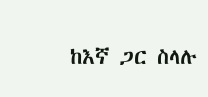ከእኛ ጋር ስላሉ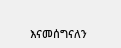እናመሰግናለን